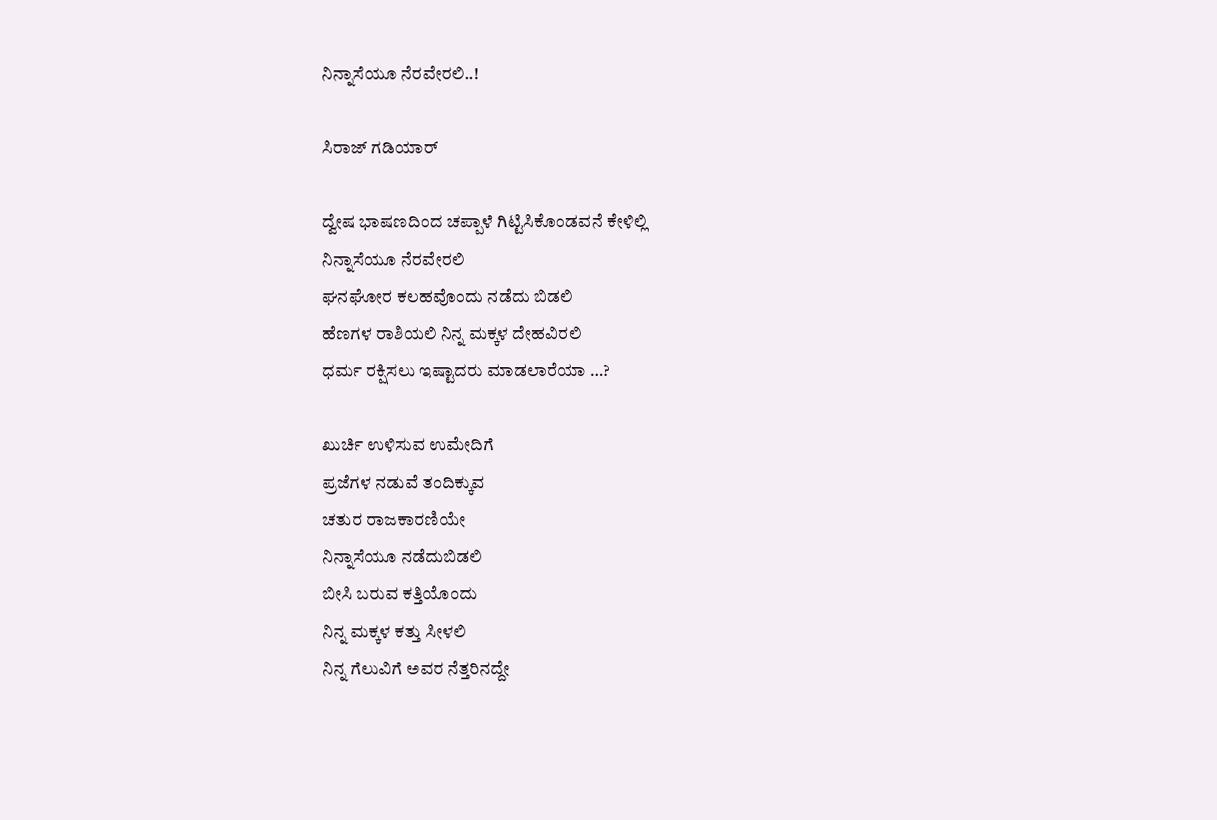ನಿನ್ನಾಸೆಯೂ ನೆರವೇರಲಿ..!

ಸಿರಾಜ್ ಗಡಿಯಾರ್

ದ್ವೇಷ ಭಾಷಣದಿಂದ ಚಪ್ಪಾಳೆ ಗಿಟ್ಟಿಸಿಕೊಂಡವನೆ ಕೇಳಿಲ್ಲಿ
ನಿನ್ನಾಸೆಯೂ ನೆರವೇರಲಿ
ಘನಘೋರ ಕಲಹವೊಂದು ನಡೆದು ಬಿಡಲಿ
ಹೆಣಗಳ ರಾಶಿಯಲಿ ನಿನ್ನ ಮಕ್ಕಳ ದೇಹವಿರಲಿ
ಧರ್ಮ ರಕ್ಷಿಸಲು ಇಷ್ಟಾದರು ಮಾಡಲಾರೆಯಾ …?

ಖುರ್ಚಿ ಉಳಿಸುವ ಉಮೇದಿಗೆ
ಪ್ರಜೆಗಳ ನಡುವೆ ತಂದಿಕ್ಕುವ
ಚತುರ ರಾಜಕಾರಣಿಯೇ
ನಿನ್ನಾಸೆಯೂ ನಡೆದುಬಿಡಲಿ
ಬೀಸಿ ಬರುವ ಕತ್ತಿಯೊಂದು
ನಿನ್ನ ಮಕ್ಕಳ ಕತ್ತು ಸೀಳಲಿ
ನಿನ್ನ ಗೆಲುವಿಗೆ ಅವರ ನೆತ್ತರಿನದ್ದೇ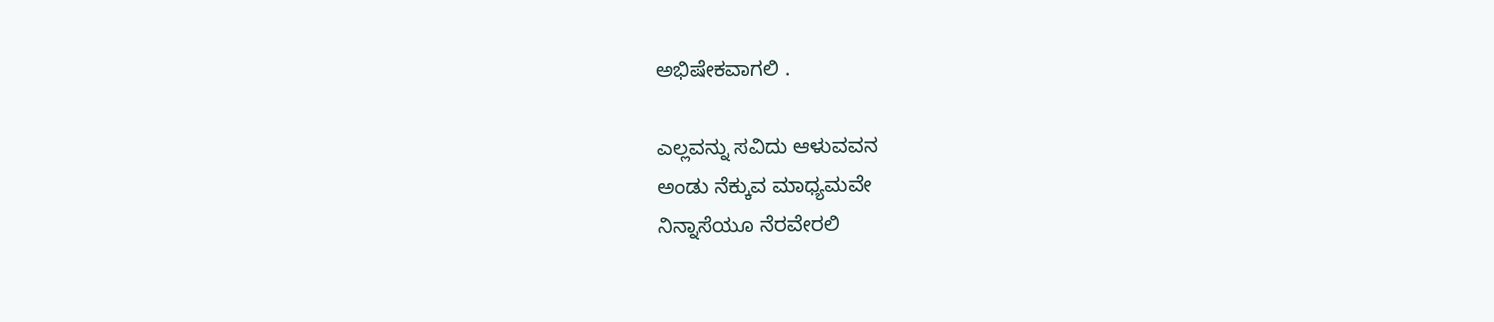ಅಭಿಷೇಕವಾಗಲಿ .

ಎಲ್ಲವನ್ನು ಸವಿದು ಆಳುವವನ
ಅಂಡು ನೆಕ್ಕುವ ಮಾಧ್ಯಮವೇ
ನಿನ್ನಾಸೆಯೂ ನೆರವೇರಲಿ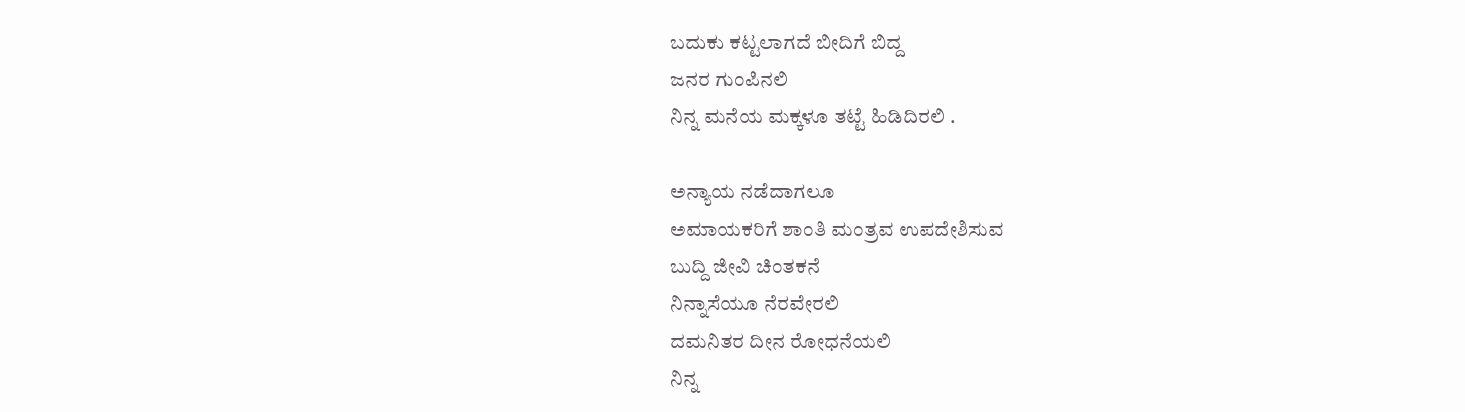ಬದುಕು ಕಟ್ಟಲಾಗದೆ ಬೀದಿಗೆ ಬಿದ್ದ
ಜನರ ಗುಂಪಿನಲಿ
ನಿನ್ನ ಮನೆಯ ಮಕ್ಕಳೂ ತಟ್ಟೆ ಹಿಡಿದಿರಲಿ .

ಅನ್ಯಾಯ ನಡೆದಾಗಲೂ
ಅಮಾಯಕರಿಗೆ ಶಾಂತಿ ಮಂತ್ರವ ಉಪದೇಶಿಸುವ
ಬುದ್ದಿ ಜೀವಿ ಚಿಂತಕನೆ
ನಿನ್ನಾಸೆಯೂ ನೆರವೇರಲಿ
ದಮನಿತರ ದೀನ ರೋಧನೆಯಲಿ
ನಿನ್ನ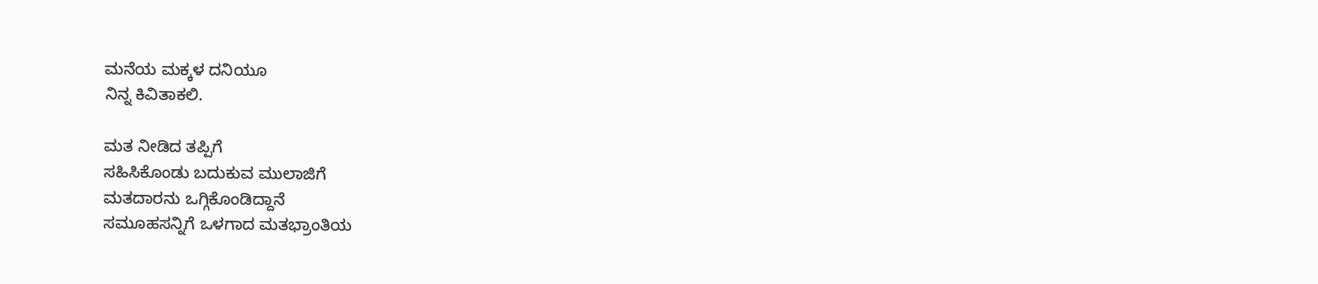ಮನೆಯ ಮಕ್ಕಳ ದನಿಯೂ
ನಿನ್ನ ಕಿವಿತಾಕಲಿ.

ಮತ ನೀಡಿದ ತಪ್ಪಿಗೆ
ಸಹಿಸಿಕೊಂಡು ಬದುಕುವ ಮುಲಾಜಿಗೆ
ಮತದಾರನು ಒಗ್ಗಿಕೊಂಡಿದ್ದಾನೆ
ಸಮೂಹಸನ್ನಿಗೆ ಒಳಗಾದ ಮತಭ್ರಾಂತಿಯ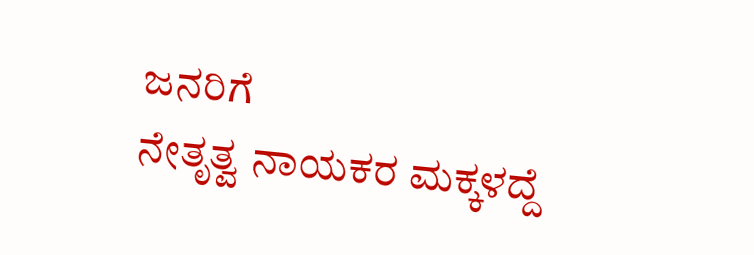ಜನರಿಗೆ
ನೇತೃತ್ವ ನಾಯಕರ ಮಕ್ಕಳದ್ದೆ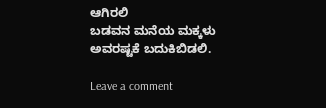ಆಗಿರಲಿ
ಬಡವನ ಮನೆಯ ಮಕ್ಕಳು
ಅವರಷ್ಟಕೆ ಬದುಕಿಬಿಡಲಿ.

Leave a comment